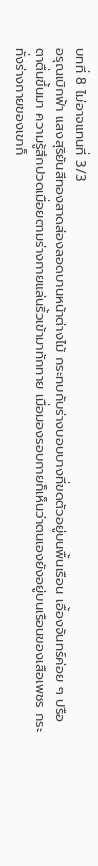บทที่ 8 ไม่อาจแทนที่ 3/3
อรุณเบิกฟ้า แสงสุริยันสีทองสาดส่องลอดบานหน้าต่างไม้ กระทบกับร่างบอบบางที่ขดตัวอยู่บนพื้นเรือน เอื้องจันทร์ค่อย ๆ ปรือตาตื่นขึ้นมา ความรู้สึกปวดเมื่อยตามร่างกายแล่นริ้วเข้ามาทักทาย เมื่อมองรอบกายก็เห็นว่าตนเองยังอยู่บนเรือนของเสือเพชร กระทั่งร่างกายของเขาก็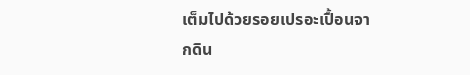เต็มไปด้วยรอยเปรอะเปื้อนจากดิน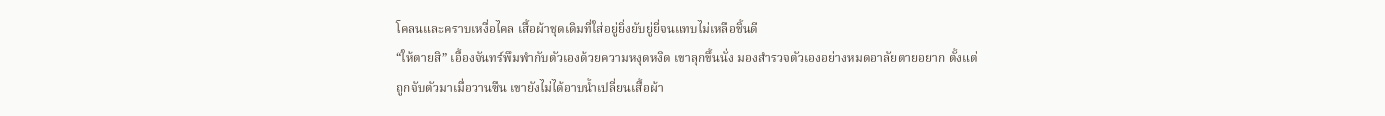โคลนและคราบเหงื่อไคล เสื้อผ้าชุดเดิมที่ใส่อยู่ยิ่งยับยู่ยี่จนแทบไม่เหลือชิ้นดี
“ให้ตายสิ” เอื้องจันทร์พึมพำกับตัวเองด้วยความหงุดหงิด เขาลุกขึ้นนั่ง มองสำรวจตัวเองอย่างหมดอาลัยตายอยาก ตั้งแต่ถูกจับตัวมาเมื่อวานซืน เขายังไม่ได้อาบน้ำเปลี่ยนเสื้อผ้า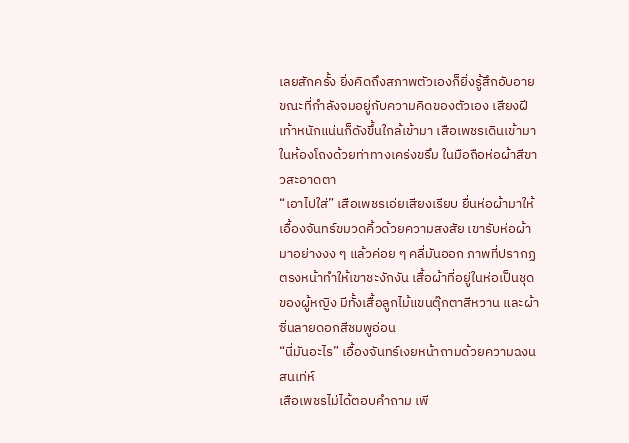เลยสักครั้ง ยิ่งคิดถึงสภาพตัวเองก็ยิ่งรู้สึกอับอาย
ขณะที่กำลังจมอยู่กับความคิดของตัวเอง เสียงฝีเท้าหนักแน่นก็ดังขึ้นใกล้เข้ามา เสือเพชรเดินเข้ามาในห้องโถงด้วยท่าทางเคร่งขรึม ในมือถือห่อผ้าสีขาวสะอาดตา
“เอาไปใส่” เสือเพชรเอ่ยเสียงเรียบ ยื่นห่อผ้ามาให้
เอื้องจันทร์ขมวดคิ้วด้วยความสงสัย เขารับห่อผ้ามาอย่างงง ๆ แล้วค่อย ๆ คลี่มันออก ภาพที่ปรากฏตรงหน้าทำให้เขาชะงักงัน เสื้อผ้าที่อยู่ในห่อเป็นชุดของผู้หญิง มีทั้งเสื้อลูกไม้แขนตุ๊กตาสีหวาน และผ้าซิ่นลายดอกสีชมพูอ่อน
“นี่มันอะไร” เอื้องจันทร์เงยหน้าถามด้วยความฉงนสนเท่ห์
เสือเพชรไม่ได้ตอบคำถาม เพี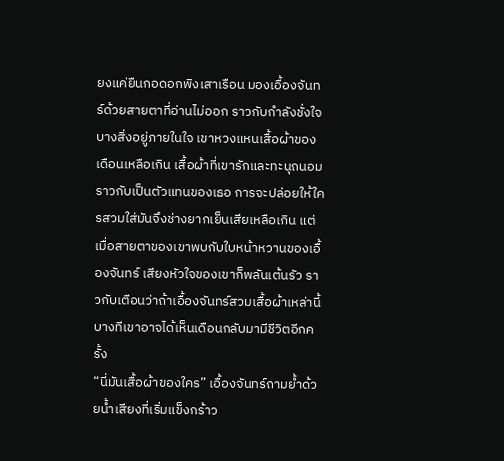ยงแค่ยืนกอดอกพิงเสาเรือน มองเอื้องจันทร์ด้วยสายตาที่อ่านไม่ออก ราวกับกำลังชั่งใจบางสิ่งอยู่ภายในใจ เขาหวงแหนเสื้อผ้าของเดือนเหลือเกิน เสื้อผ้าที่เขารักและทะนุถนอมราวกับเป็นตัวแทนของเธอ การจะปล่อยให้ใครสวมใส่มันจึงช่างยากเย็นเสียเหลือเกิน แต่เมื่อสายตาของเขาพบกับใบหน้าหวานของเอื้องจันทร์ เสียงหัวใจของเขาก็พลันเต้นรัว ราวกับเตือนว่าถ้าเอื้องจันทร์สวมเสื้อผ้าเหล่านี้ บางทีเขาอาจได้เห็นเดือนกลับมามีชีวิตอีกครั้ง
“นี่มันเสื้อผ้าของใคร” เอื้องจันทร์ถามย้ำด้วยน้ำเสียงที่เริ่มแข็งกร้าว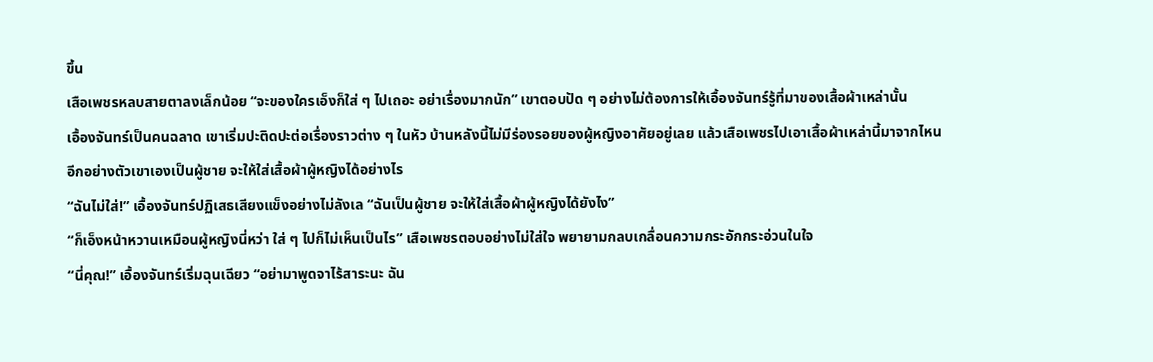ขึ้น
เสือเพชรหลบสายตาลงเล็กน้อย “จะของใครเอ็งก็ใส่ ๆ ไปเถอะ อย่าเรื่องมากนัก” เขาตอบปัด ๆ อย่างไม่ต้องการให้เอื้องจันทร์รู้ที่มาของเสื้อผ้าเหล่านั้น
เอื้องจันทร์เป็นคนฉลาด เขาเริ่มปะติดปะต่อเรื่องราวต่าง ๆ ในหัว บ้านหลังนี้ไม่มีร่องรอยของผู้หญิงอาศัยอยู่เลย แล้วเสือเพชรไปเอาเสื้อผ้าเหล่านี้มาจากไหน อีกอย่างตัวเขาเองเป็นผู้ชาย จะให้ใส่เสื้อผ้าผู้หญิงได้อย่างไร
“ฉันไม่ใส่!” เอื้องจันทร์ปฏิเสธเสียงแข็งอย่างไม่ลังเล “ฉันเป็นผู้ชาย จะให้ใส่เสื้อผ้าผู้หญิงได้ยังไง”
“ก็เอ็งหน้าหวานเหมือนผู้หญิงนี่หว่า ใส่ ๆ ไปก็ไม่เห็นเป็นไร” เสือเพชรตอบอย่างไม่ใส่ใจ พยายามกลบเกลื่อนความกระอักกระอ่วนในใจ
“นี่คุณ!” เอื้องจันทร์เริ่มฉุนเฉียว “อย่ามาพูดจาไร้สาระนะ ฉัน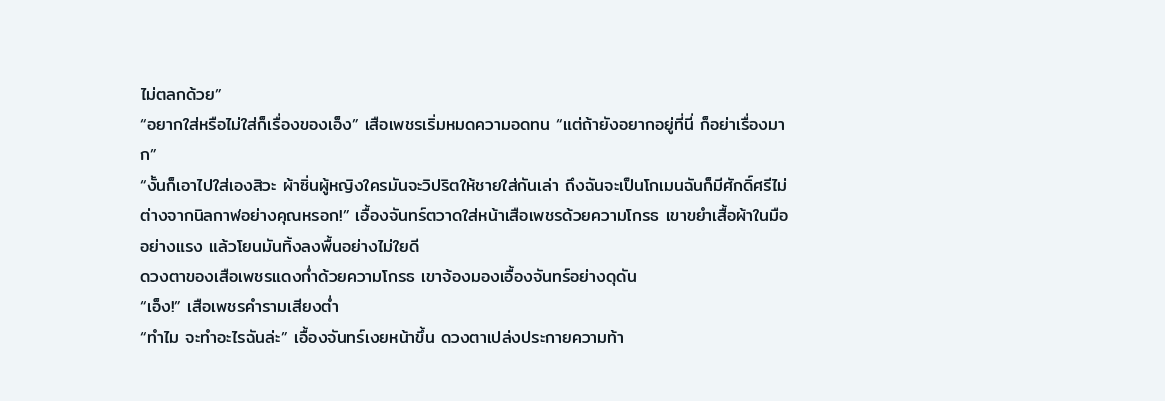ไม่ตลกด้วย”
“อยากใส่หรือไม่ใส่ก็เรื่องของเอ็ง” เสือเพชรเริ่มหมดความอดทน “แต่ถ้ายังอยากอยู่ที่นี่ ก็อย่าเรื่องมาก”
“งั้นก็เอาไปใส่เองสิวะ ผ้าซิ่นผู้หญิงใครมันจะวิปริตให้ชายใส่กันเล่า ถึงฉันจะเป็นโกเมนฉันก็มีศักดิ์ศรีไม่ต่างจากนิลกาฬอย่างคุณหรอก!” เอื้องจันทร์ตวาดใส่หน้าเสือเพชรด้วยความโกรธ เขาขยำเสื้อผ้าในมืออย่างแรง แล้วโยนมันทิ้งลงพื้นอย่างไม่ใยดี
ดวงตาของเสือเพชรแดงก่ำด้วยความโกรธ เขาจ้องมองเอื้องจันทร์อย่างดุดัน
“เอ็ง!” เสือเพชรคำรามเสียงต่ำ
“ทำไม จะทำอะไรฉันล่ะ” เอื้องจันทร์เงยหน้าขึ้น ดวงตาเปล่งประกายความท้า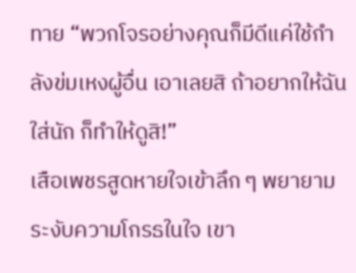ทาย “พวกโจรอย่างคุณก็มีดีแค่ใช้กำลังข่มเหงผู้อื่น เอาเลยสิ ถ้าอยากให้ฉันใส่นัก ก็ทำให้ดูสิ!”
เสือเพชรสูดหายใจเข้าลึก ๆ พยายามระงับความโกรธในใจ เขา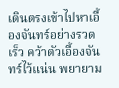เดินตรงเข้าไปหาเอื้องจันทร์อย่างรวดเร็ว คว้าตัวเอื้องจันทร์ไว้แน่น พยายาม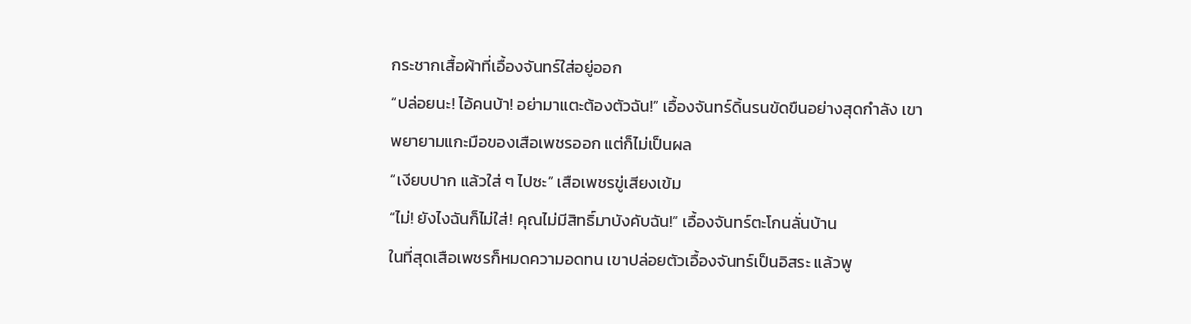กระชากเสื้อผ้าที่เอื้องจันทร์ใส่อยู่ออก
“ปล่อยนะ! ไอ้คนบ้า! อย่ามาแตะต้องตัวฉัน!” เอื้องจันทร์ดิ้นรนขัดขืนอย่างสุดกำลัง เขาพยายามแกะมือของเสือเพชรออก แต่ก็ไม่เป็นผล
“เงียบปาก แล้วใส่ ๆ ไปซะ” เสือเพชรขู่เสียงเข้ม
“ไม่! ยังไงฉันก็ไม่ใส่! คุณไม่มีสิทธิ์มาบังคับฉัน!” เอื้องจันทร์ตะโกนลั่นบ้าน
ในที่สุดเสือเพชรก็หมดความอดทน เขาปล่อยตัวเอื้องจันทร์เป็นอิสระ แล้วพู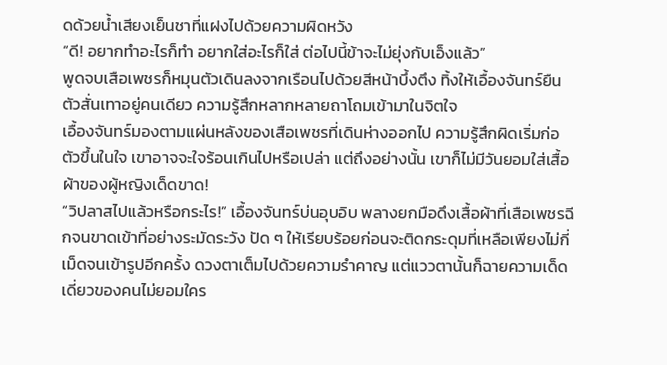ดด้วยน้ำเสียงเย็นชาที่แฝงไปด้วยความผิดหวัง
“ดี! อยากทำอะไรก็ทำ อยากใส่อะไรก็ใส่ ต่อไปนี้ข้าจะไม่ยุ่งกับเอ็งแล้ว”
พูดจบเสือเพชรก็หมุนตัวเดินลงจากเรือนไปด้วยสีหน้าบึ้งตึง ทิ้งให้เอื้องจันทร์ยืนตัวสั่นเทาอยู่คนเดียว ความรู้สึกหลากหลายถาโถมเข้ามาในจิตใจ
เอื้องจันทร์มองตามแผ่นหลังของเสือเพชรที่เดินห่างออกไป ความรู้สึกผิดเริ่มก่อตัวขึ้นในใจ เขาอาจจะใจร้อนเกินไปหรือเปล่า แต่ถึงอย่างนั้น เขาก็ไม่มีวันยอมใส่เสื้อผ้าของผู้หญิงเด็ดขาด!
“วิปลาสไปแล้วหรือกระไร!” เอื้องจันทร์บ่นอุบอิบ พลางยกมือดึงเสื้อผ้าที่เสือเพชรฉีกจนขาดเข้าที่อย่างระมัดระวัง ปัด ๆ ให้เรียบร้อยก่อนจะติดกระดุมที่เหลือเพียงไม่กี่เม็ดจนเข้ารูปอีกครั้ง ดวงตาเต็มไปด้วยความรำคาญ แต่แววตานั้นก็ฉายความเด็ดเดี่ยวของคนไม่ยอมใคร